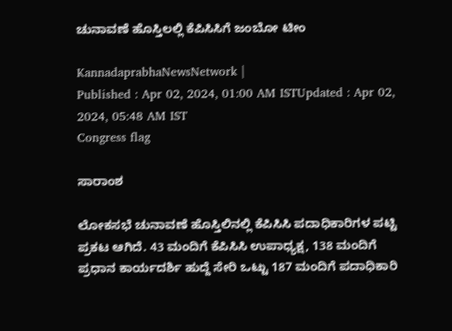ಚುನಾವಣೆ ಹೊಸ್ತಿಲಲ್ಲಿ ಕೆಪಿಸಿಸಿಗೆ ಜಂಬೋ ಟೀಂ

KannadaprabhaNewsNetwork |
Published : Apr 02, 2024, 01:00 AM ISTUpdated : Apr 02, 2024, 05:48 AM IST
Congress flag

ಸಾರಾಂಶ

ಲೋಕಸಭೆ ಚುನಾವಣೆ ಹೊಸ್ತಿಲಿನಲ್ಲಿ ಕೆಪಿಸಿಸಿ ಪದಾಧಿಕಾರಿಗಳ ಪಟ್ಟಿ ಪ್ರಕಟ ಆಗಿದೆ. 43 ಮಂದಿಗೆ ಕೆಪಿಸಿಸಿ ಉಪಾಧ್ಯಕ್ಷ, 138 ಮಂದಿಗೆ ಪ್ರಧಾನ ಕಾರ್ಯದರ್ಶಿ ಹುದ್ದೆ ಸೇರಿ ಒಟ್ಟು 187 ಮಂದಿಗೆ ಪದಾಧಿಕಾರಿ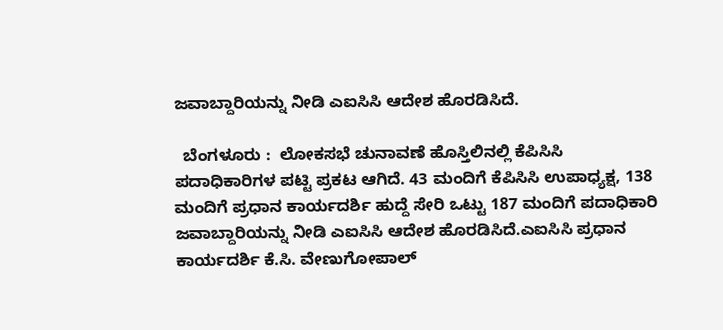ಜವಾಬ್ದಾರಿಯನ್ನು ನೀಡಿ ಎಐಸಿಸಿ ಆದೇಶ ಹೊರಡಿಸಿದೆ.

  ಬೆಂಗಳೂರು :  ಲೋಕಸಭೆ ಚುನಾವಣೆ ಹೊಸ್ತಿಲಿನಲ್ಲಿ ಕೆಪಿಸಿಸಿ ಪದಾಧಿಕಾರಿಗಳ ಪಟ್ಟಿ ಪ್ರಕಟ ಆಗಿದೆ. 43 ಮಂದಿಗೆ ಕೆಪಿಸಿಸಿ ಉಪಾಧ್ಯಕ್ಷ, 138 ಮಂದಿಗೆ ಪ್ರಧಾನ ಕಾರ್ಯದರ್ಶಿ ಹುದ್ದೆ ಸೇರಿ ಒಟ್ಟು 187 ಮಂದಿಗೆ ಪದಾಧಿಕಾರಿ ಜವಾಬ್ದಾರಿಯನ್ನು ನೀಡಿ ಎಐಸಿಸಿ ಆದೇಶ ಹೊರಡಿಸಿದೆ.ಎಐಸಿಸಿ ಪ್ರಧಾನ ಕಾರ್ಯದರ್ಶಿ ಕೆ.ಸಿ. ವೇಣುಗೋಪಾಲ್‌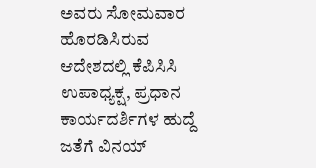ಅವರು ಸೋಮವಾರ ಹೊರಡಿಸಿರುವ ಆದೇಶದಲ್ಲಿ ಕೆಪಿಸಿಸಿ ಉಪಾಧ್ಯಕ್ಷ, ಪ್ರಧಾನ ಕಾರ್ಯದರ್ಶಿಗಳ ಹುದ್ದೆ ಜತೆಗೆ ವಿನಯ್‌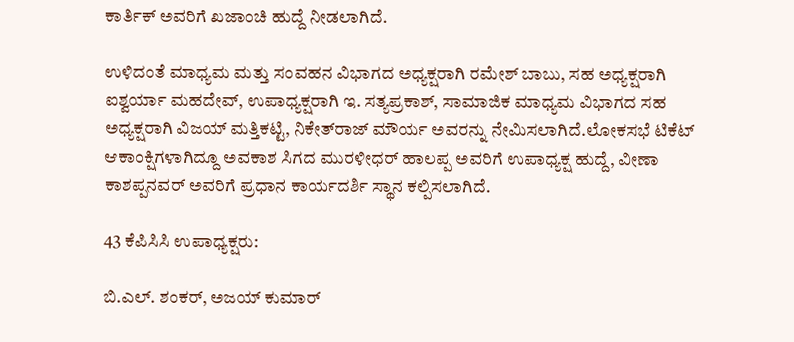ಕಾರ್ತಿಕ್ ಅವರಿಗೆ ಖಜಾಂಚಿ ಹುದ್ದೆ ನೀಡಲಾಗಿದೆ.

ಉಳಿದಂತೆ ಮಾಧ್ಯಮ ಮತ್ತು ಸಂವಹನ ವಿಭಾಗದ ಅಧ್ಯಕ್ಷರಾಗಿ ರಮೇಶ್ ಬಾಬು, ಸಹ ಅಧ್ಯಕ್ಷರಾಗಿ ಐಶ್ವರ್ಯಾ ಮಹದೇವ್, ಉಪಾಧ್ಯಕ್ಷರಾಗಿ ಇ. ಸತ್ಯಪ್ರಕಾಶ್, ಸಾಮಾಜಿಕ ಮಾಧ್ಯಮ ವಿಭಾಗದ ಸಹ ಅಧ್ಯಕ್ಷರಾಗಿ ವಿಜಯ್‌ ಮತ್ತಿಕಟ್ಟಿ, ನಿಕೇತ್‌ರಾಜ್‌ ಮೌರ್ಯ ಅವರನ್ನು ನೇಮಿಸಲಾಗಿದೆ.ಲೋಕಸಭೆ ಟಿಕೆಟ್‌ ಆಕಾಂಕ್ಷಿಗಳಾಗಿದ್ದೂ ಅವಕಾಶ ಸಿಗದ ಮುರಳೀಧರ್ ಹಾಲಪ್ಪ ಅವರಿಗೆ ಉಪಾಧ್ಯಕ್ಷ ಹುದ್ದೆ, ವೀಣಾ ಕಾಶಪ್ಪನವರ್ ಅವರಿಗೆ ಪ್ರಧಾನ ಕಾರ್ಯದರ್ಶಿ ಸ್ಥಾನ ಕಲ್ಪಿಸಲಾಗಿದೆ.

43 ಕೆಪಿಸಿಸಿ ಉಪಾಧ್ಯಕ್ಷರು:

ಬಿ.ಎಲ್‌. ಶಂಕರ್‌, ಅಜಯ್‌ ಕುಮಾರ್‌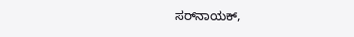ಸರ್‌ನಾಯಕ್‌,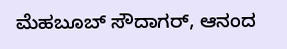ಮೆಹಬೂಬ್‌ ಸೌದಾಗರ್, ಆನಂದ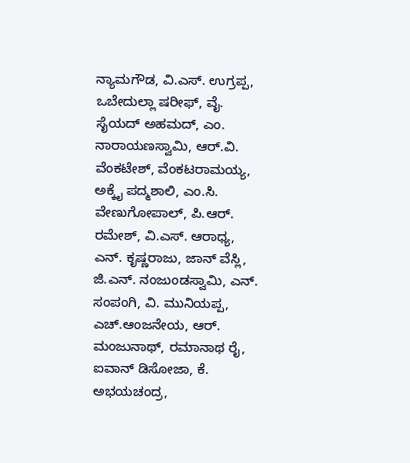ನ್ಯಾಮಗೌಡ, ವಿ.ಎಸ್‌. ಉಗ್ರಪ್ಪ, ಒಬೇದುಲ್ಲಾ ಷರೀಫ್, ವೈ. ಸೈಯದ್‌ ಅಹಮದ್, ಎಂ. ನಾರಾಯಣಸ್ವಾಮಿ, ಆರ್.ವಿ. ವೆಂಕಟೇಶ್, ವೆಂಕಟರಾಮಯ್ಯ, ಅಕ್ಕೈ ಪದ್ಮಶಾಲಿ, ಎಂ.ಸಿ. ವೇಣುಗೋಪಾಲ್, ಪಿ.ಆರ್. ರಮೇಶ್, ವಿ.ಎಸ್‌. ಆರಾಧ್ಯ, ಎನ್‌. ಕೃಷ್ಣರಾಜು, ಜಾನ್‌ ವೆಸ್ಲಿ, ಜಿ.ಎನ್. ನಂಜುಂಡಸ್ವಾಮಿ, ಎನ್‌. ಸಂಪಂಗಿ, ವಿ. ಮುನಿಯಪ್ಪ, ಎಚ್.ಆಂಜನೇಯ, ಆರ್‌. ಮಂಜುನಾಥ್, ರಮಾನಾಥ ರೈ, ಐವಾನ್‌ ಡಿಸೋಜಾ, ಕೆ. ಅಭಯಚಂದ್ರ,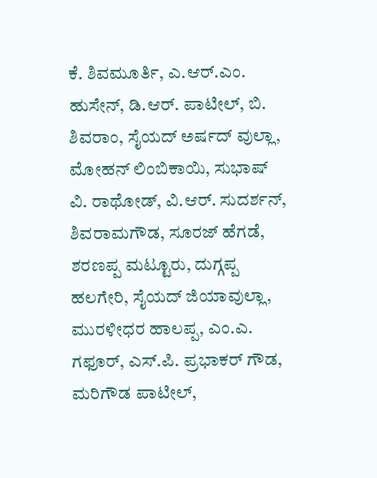ಕೆ. ಶಿವಮೂರ್ತಿ, ಎ.ಆರ್‌.ಎಂ. ಹುಸೇನ್, ಡಿ.ಆರ್‌. ಪಾಟೀಲ್‌, ಬಿ. ಶಿವರಾಂ, ಸೈಯದ್‌ ಅರ್ಷದ್ ವುಲ್ಲಾ, ಮೋಹನ್‌ ಲಿಂಬಿಕಾಯಿ, ಸುಭಾಷ್‌ ವಿ. ರಾಥೋಡ್, ವಿ.ಆರ್‌. ಸುದರ್ಶನ್, ಶಿವರಾಮಗೌಡ, ಸೂರಜ್‌ ಹೆಗಡೆ, ಶರಣಪ್ಪ ಮಟ್ಟೂರು, ದುಗ್ಗಪ್ಪ ಹಲಗೇರಿ, ಸೈಯದ್‌ ಜಿಯಾವುಲ್ಲಾ, ಮುರಳೀಧರ ಹಾಲಪ್ಪ, ಎಂ.ಎ. ಗಫೂರ್, ಎಸ್‌.ಪಿ. ಪ್ರಭಾಕರ್‌ ಗೌಡ, ಮರಿಗೌಡ ಪಾಟೀಲ್‌,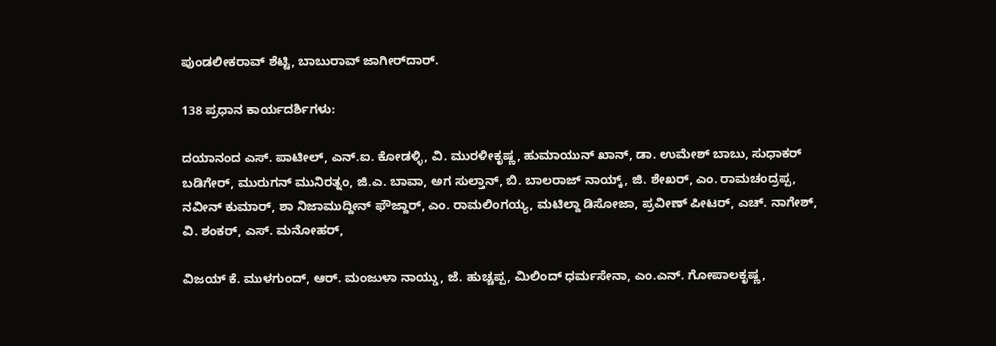ಪುಂಡಲೀಕರಾವ್‌ ಶೆಟ್ಟಿ, ಬಾಬುರಾವ್ ಜಾಗೀರ್‌ದಾರ್‌.

138 ಪ್ರಧಾನ ಕಾರ್ಯದರ್ಶಿಗಳು:

ದಯಾನಂದ ಎಸ್‌. ಪಾಟೀಲ್‌, ಎನ್‌.ಐ. ಕೋಡಳ್ಳಿ, ವಿ. ಮುರಳೀಕೃಷ್ಣ, ಹುಮಾಯುನ್‌ ಖಾನ್, ಡಾ. ಉಮೇಶ್ ಬಾಬು, ಸುಧಾಕರ್‌ ಬಡಿಗೇರ್, ಮುರುಗನ್ ಮುನಿರತ್ನಂ, ಜಿ.ಎ. ಬಾವಾ, ಅಗ ಸುಲ್ತಾನ್‌, ಬಿ. ಬಾಲರಾಜ್‌ ನಾಯ್ಕ್, ಜಿ. ಶೇಖರ್, ಎಂ. ರಾಮಚಂದ್ರಪ್ಪ, ನವೀನ್‌ ಕುಮಾರ್, ಶಾ ನಿಜಾಮುದ್ದೀನ್‌ ಫೌಜ್ದಾರ್, ಎಂ. ರಾಮಲಿಂಗಯ್ಯ, ಮಟಿಲ್ದಾ ಡಿಸೋಜಾ, ಪ್ರವೀಣ್ ಪೀಟರ್, ಎಚ್. ನಾಗೇಶ್, ವಿ. ಶಂಕರ್, ಎಸ್‌. ಮನೋಹರ್,

ವಿಜಯ್‌ ಕೆ. ಮುಳಗುಂದ್, ಆರ್‌. ಮಂಜುಳಾ ನಾಯ್ಡು, ಜೆ. ಹುಚ್ಚಪ್ಪ, ಮಿಲಿಂದ್ ಧರ್ಮಸೇನಾ, ಎಂ.ಎನ್‌. ಗೋಪಾಲಕೃಷ್ಣ,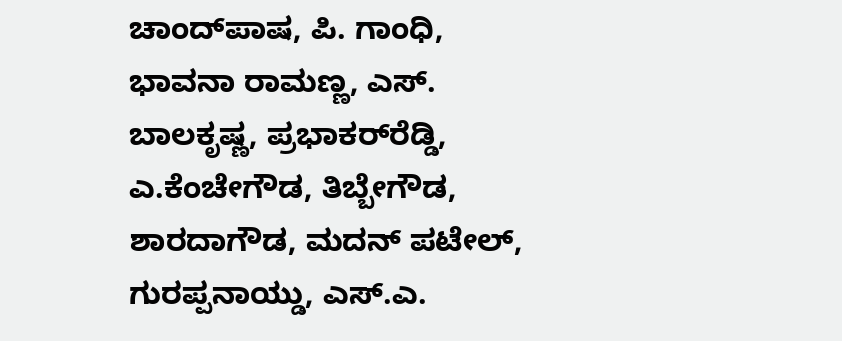ಚಾಂದ್‌ಪಾಷ, ಪಿ. ಗಾಂಧಿ, ಭಾವನಾ ರಾಮಣ್ಣ, ಎಸ್‌. ಬಾಲಕೃಷ್ಣ, ಪ್ರಭಾಕರ್‌ರೆಡ್ಡಿ, ಎ.ಕೆಂಚೇಗೌಡ, ತಿಬ್ಬೇಗೌಡ, ಶಾರದಾಗೌಡ, ಮದನ್‌ ಪಟೇಲ್‌, ಗುರಪ್ಪನಾಯ್ಡು, ಎಸ್‌.ಎ.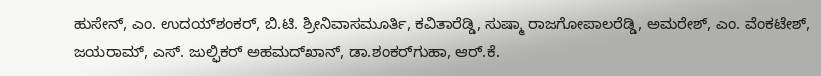ಹುಸೇನ್, ಎಂ. ಉದಯ್‌ಶಂಕರ್, ಬಿ.ಟಿ. ಶ್ರೀನಿವಾಸಮೂರ್ತಿ, ಕವಿತಾರೆಡ್ಡಿ, ಸುಷ್ಮಾ ರಾಜಗೋಪಾಲರೆಡ್ಡಿ, ಅಮರೇಶ್, ಎಂ. ವೆಂಕಟೇಶ್, ಜಯರಾಮ್‌, ಎಸ್‌. ಜುಲ್ಫಿಕರ್‌ ಅಹಮದ್‌ಖಾನ್‌, ಡಾ.ಶಂಕರ್‌ಗುಹಾ, ಆರ್‌.ಕೆ.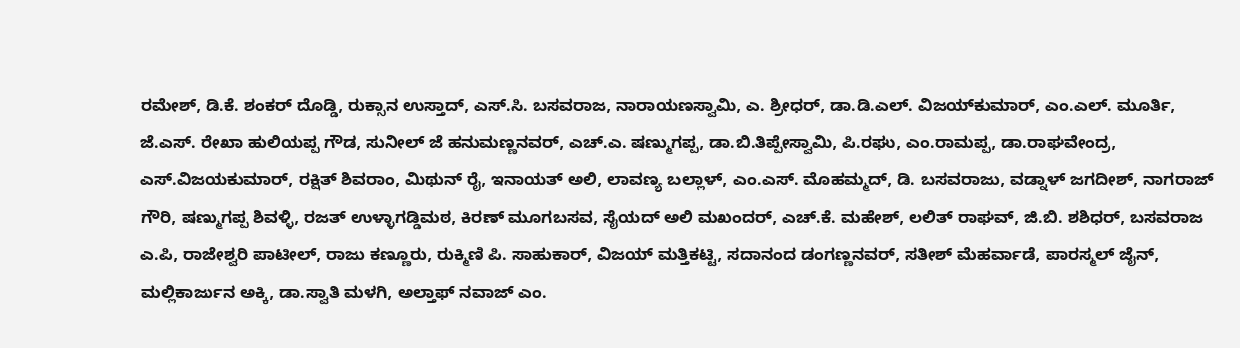ರಮೇಶ್, ಡಿ.ಕೆ. ಶಂಕರ್‌ ದೊಡ್ಡಿ, ರುಕ್ಸಾನ ಉಸ್ತಾದ್‌, ಎಸ್‌.ಸಿ. ಬಸವರಾಜ, ನಾರಾಯಣಸ್ವಾಮಿ, ಎ. ಶ್ರೀಧರ್, ಡಾ.ಡಿ.ಎಲ್. ವಿಜಯ್‌ಕುಮಾರ್‌, ಎಂ.ಎಲ್‌. ಮೂರ್ತಿ, ಜೆ.ಎಸ್‌. ರೇಖಾ ಹುಲಿಯಪ್ಪ ಗೌಡ, ಸುನೀಲ್‌ ಜೆ ಹನುಮಣ್ಣನವರ್, ಎಚ್.ಎ. ಷಣ್ಮುಗಪ್ಪ, ಡಾ.ಬಿ.ತಿಪ್ಪೇಸ್ವಾಮಿ, ಪಿ.ರಘು, ಎಂ.ರಾಮಪ್ಪ, ಡಾ.ರಾಘವೇಂದ್ರ, ಎಸ್.ವಿಜಯಕುಮಾರ್, ರಕ್ಷಿತ್‌ ಶಿವರಾಂ, ಮಿಥುನ್‌ ರೈ, ಇನಾಯತ್ ಅಲಿ, ಲಾವಣ್ಯ ಬಲ್ಲಾಳ್, ಎಂ.ಎಸ್. ಮೊಹಮ್ಮದ್, ಡಿ. ಬಸವರಾಜು, ವಡ್ನಾಳ್ ಜಗದೀಶ್, ನಾಗರಾಜ್‌ ಗೌರಿ, ಷಣ್ಮುಗಪ್ಪ ಶಿವಳ್ಳಿ, ರಜತ್‌ ಉಳ್ಳಾಗಡ್ಡಿಮಠ, ಕಿರಣ್‌ ಮೂಗಬಸವ, ಸೈಯದ್‌ ಅಲಿ ಮಖಂದರ್, ಎಚ್.ಕೆ. ಮಹೇಶ್, ಲಲಿತ್‌ ರಾಘವ್, ಜಿ.ಬಿ. ಶಶಿಧರ್, ಬಸವರಾಜ ಎ.ಪಿ, ರಾಜೇಶ್ವರಿ ಪಾಟೀಲ್, ರಾಜು ಕಣ್ಣೂರು, ರುಕ್ಮಿಣಿ ಪಿ. ಸಾಹುಕಾರ್, ವಿಜಯ್‌ ಮತ್ತಿಕಟ್ಟಿ, ಸದಾನಂದ ಡಂಗಣ್ಣನವರ್, ಸತೀಶ್ ಮೆಹರ್ವಾಡೆ, ಪಾರಸ್ಮಲ್ ಜೈನ್, ಮಲ್ಲಿಕಾರ್ಜುನ ಅಕ್ಕಿ, ಡಾ.ಸ್ವಾತಿ ಮಳಗಿ, ಅಲ್ತಾಫ್‌ ನವಾಜ್‌ ಎಂ.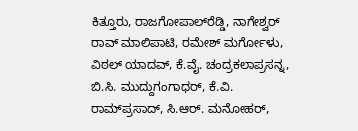ಕಿತ್ತೂರು, ರಾಜಗೋಪಾಲ್‌ರೆಡ್ಡಿ, ನಾಗೇಶ್ವರ್‌ ರಾವ್ ಮಾಲಿಪಾಟಿ, ರಮೇಶ್ ಮರ್ಗೋಳು, ವಿಠಲ್‌ ಯಾದವ್, ಕೆ.ವೈ. ಚಂದ್ರಕಲಾಪ್ರಸನ್ನ, ಬಿ.ಸಿ. ಮುದ್ದುಗಂಗಾಧರ್, ಕೆ.ವಿ. ರಾಮ್‌ಪ್ರಸಾದ್, ಸಿ.ಆರ್‌. ಮನೋಹರ್,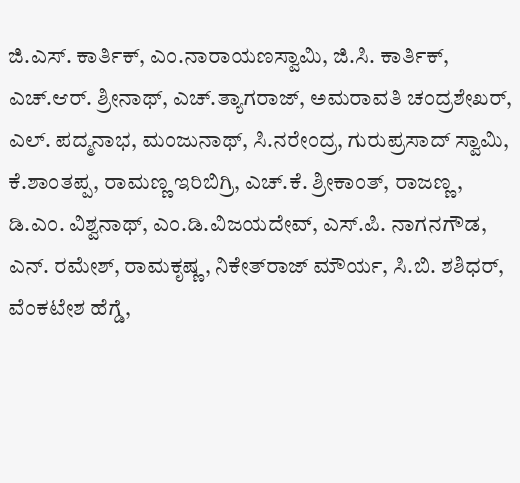ಜಿ.ಎಸ್. ಕಾರ್ತಿಕ್‌, ಎಂ.ನಾರಾಯಣಸ್ವಾಮಿ, ಜಿ.ಸಿ. ಕಾರ್ತಿಕ್‌, ಎಚ್.ಆರ್. ಶ್ರೀನಾಥ್, ಎಚ್‌.ತ್ಯಾಗರಾಜ್, ಅಮರಾವತಿ ಚಂದ್ರಶೇಖರ್, ಎಲ್. ಪದ್ಮನಾಭ, ಮಂಜುನಾಥ್, ಸಿ.ನರೇಂದ್ರ, ಗುರುಪ್ರಸಾದ್ ಸ್ವಾಮಿ, ಕೆ.ಶಾಂತಪ್ಪ, ರಾಮಣ್ಣ ಇರಿಬಿಗ್ರಿ, ಎಚ್.ಕೆ. ಶ್ರೀಕಾಂತ್, ರಾಜಣ್ಣ, ಡಿ.ಎಂ. ವಿಶ್ವನಾಥ್, ಎಂ.ಡಿ.ವಿಜಯದೇವ್, ಎಸ್‌.ಪಿ. ನಾಗನಗೌಡ, ಎನ್‌. ರಮೇಶ್, ರಾಮಕೃಷ್ಣ, ನಿಕೇತ್‌ರಾಜ್‌ ಮೌರ್ಯ, ಸಿ.ಬಿ. ಶಶಿಧರ್, ವೆಂಕಟೇಶ ಹೆಗ್ಡೆ,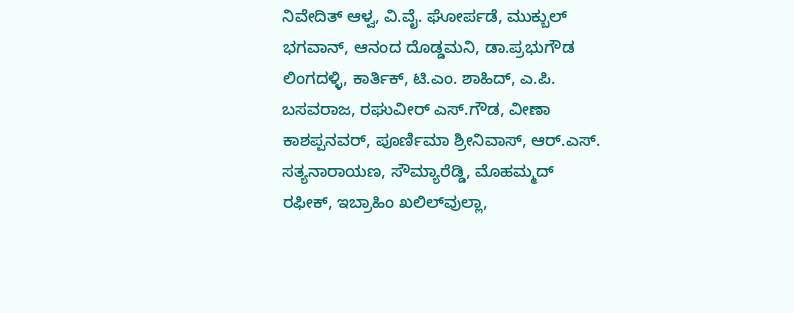ನಿವೇದಿತ್‌ ಆಳ್ವ, ವಿ.ವೈ. ಘೋರ್ಪಡೆ, ಮುಕ್ಬುಲ್‌ ಭಗವಾನ್, ಆನಂದ ದೊಡ್ಡಮನಿ, ಡಾ.ಪ್ರಭುಗೌಡ ಲಿಂಗದಳ್ಳಿ, ಕಾರ್ತಿಕ್‌, ಟಿ.ಎಂ. ಶಾಹಿದ್‌, ಎ.ಪಿ. ಬಸವರಾಜ, ರಘುವೀರ್‌ ಎಸ್.ಗೌಡ, ವೀಣಾ ಕಾಶಪ್ಪನವರ್, ಪೂರ್ಣಿಮಾ ಶ್ರೀನಿವಾಸ್, ಆರ್‌.ಎಸ್‌. ಸತ್ಯನಾರಾಯಣ, ಸೌಮ್ಯಾರೆಡ್ಡಿ, ಮೊಹಮ್ಮದ್‌ ರಫೀಕ್, ಇಬ್ರಾಹಿಂ ಖಲಿಲ್‌ವುಲ್ಲಾ,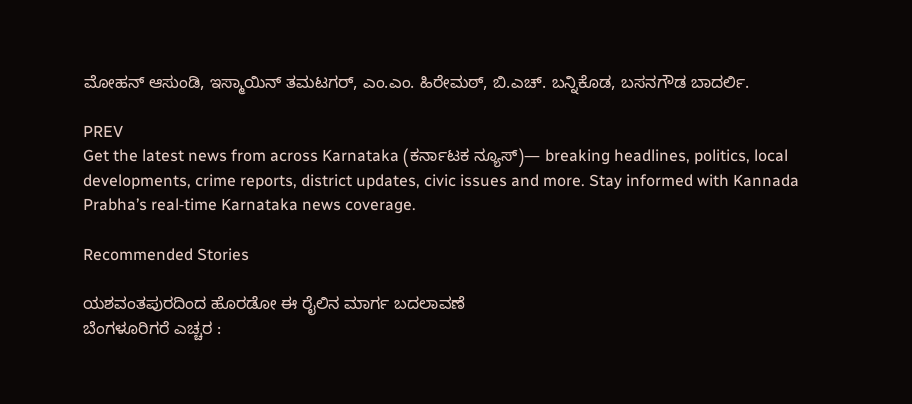ಮೋಹನ್‌ ಆಸುಂಡಿ, ಇಸ್ಮಾಯಿನ್‌ ತಮಟಗರ್, ಎಂ.ಎಂ. ಹಿರೇಮಠ್, ಬಿ.ಎಚ್. ಬನ್ನಿಕೊಡ, ಬಸನಗೌಡ ಬಾದರ್ಲಿ.

PREV
Get the latest news from across Karnataka (ಕರ್ನಾಟಕ ನ್ಯೂಸ್)— breaking headlines, politics, local developments, crime reports, district updates, civic issues and more. Stay informed with Kannada Prabha’s real‑time Karnataka news coverage.

Recommended Stories

ಯಶವಂತಪುರದಿಂದ ಹೊರಡೋ ಈ ರೈಲಿನ ಮಾರ್ಗ ಬದಲಾವಣೆ
ಬೆಂಗಳೂರಿಗರೆ ಎಚ್ಚರ :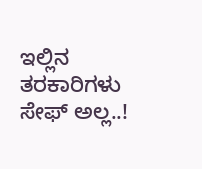ಇಲ್ಲಿನ ತರಕಾರಿಗಳು ಸೇಫ್ ಅಲ್ಲ..!